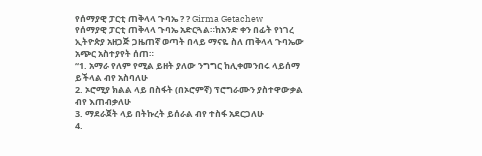የሰማያዊ ፓርቲ ጠቅላላ ጉባኤ ? ? Girma Getachew
የሰማያዊ ፓርቲ ጠቅላላ ጉባኤ አድርጓል።ከአንድ ቀን በፊት የነገረ ኢትዮጵያ አዘጋጅ ጋዜጠኛ ወጣት በላይ ማናዬ ስለ ጠቅላላ ጉባኤው አጭር አስተያየት ሰጠ።
“1. አማራ የለም የሚል ይዘት ያለው ንግግር ከሊቀመንበሩ ላይሰማ ይችላል ብየ አስባለሁ
2. ኦሮሚያ ክልል ላይ በስፋት (በኦሮምኛ) ፕሮግራሙን ያስተዋውቃል ብየ እጠብቃለሁ
3. ማደራጀት ላይ በትኩረት ይሰራል ብየ ተስፋ አደርጋለሁ
4.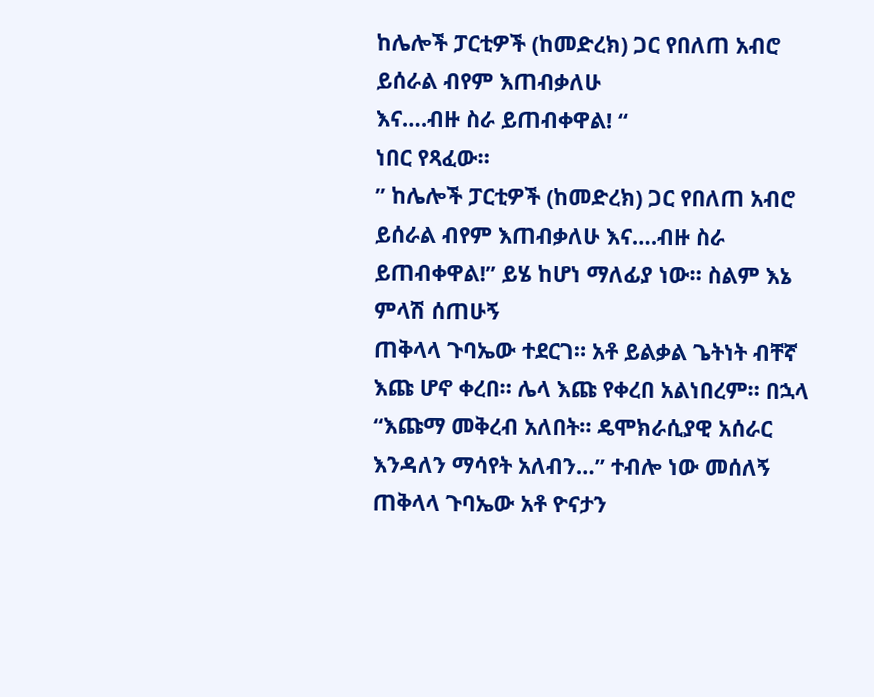ከሌሎች ፓርቲዎች (ከመድረክ) ጋር የበለጠ አብሮ ይሰራል ብየም እጠብቃለሁ
እና….ብዙ ስራ ይጠብቀዋል! “
ነበር የጻፈው።
” ከሌሎች ፓርቲዎች (ከመድረክ) ጋር የበለጠ አብሮ ይሰራል ብየም እጠብቃለሁ እና….ብዙ ስራ ይጠብቀዋል!” ይሄ ከሆነ ማለፊያ ነው። ስልም እኔ ምላሽ ሰጠሁኝ
ጠቅላላ ጉባኤው ተደርገ። አቶ ይልቃል ጌትነት ብቸኛ እጩ ሆኖ ቀረበ። ሌላ እጩ የቀረበ አልነበረም። በኋላ “እጩማ መቅረብ አለበት። ዴሞክራሲያዊ አሰራር እንዳለን ማሳየት አለብን…” ተብሎ ነው መሰለኝ ጠቅላላ ጉባኤው አቶ ዮናታን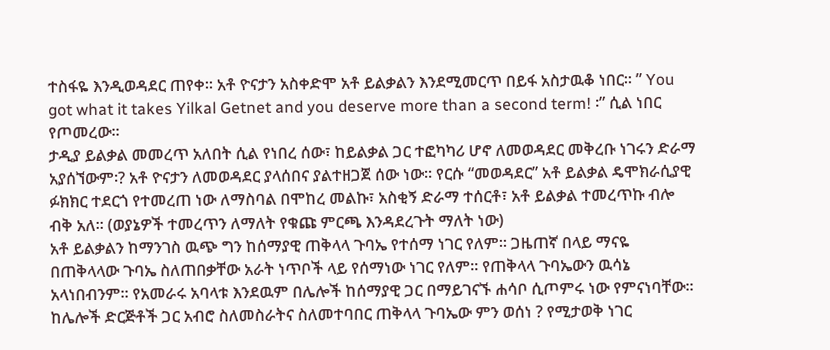ተስፋዬ እንዲወዳደር ጠየቀ። አቶ ዮናታን አስቀድሞ አቶ ይልቃልን እንደሚመርጥ በይፋ አስታዉቆ ነበር። ” You got what it takes Yilkal Getnet and you deserve more than a second term! ፡” ሲል ነበር የጦመረው።
ታዲያ ይልቃል መመረጥ አለበት ሲል የነበረ ሰው፣ ከይልቃል ጋር ተፎካካሪ ሆኖ ለመወዳደር መቅረቡ ነገሩን ድራማ አያሰኘውም፡? አቶ ዮናታን ለመወዳደር ያላሰበና ያልተዘጋጀ ሰው ነው። የርሱ “መወዳደር” አቶ ይልቃል ዴሞክራሲያዊ ፉክክር ተደርጎ የተመረጠ ነው ለማስባል በሞከረ መልኩ፣ አስቂኝ ድራማ ተሰርቶ፣ አቶ ይልቃል ተመረጥኩ ብሎ ብቅ አለ። (ወያኔዎች ተመረጥን ለማለት የቁጩ ምርጫ እንዳደረጉት ማለት ነው)
አቶ ይልቃልን ከማንገስ ዉጭ ግን ከሰማያዊ ጠቅላላ ጉባኤ የተሰማ ነገር የለም። ጋዜጠኛ በላይ ማናዬ በጠቅላላው ጉባኤ ስለጠበቃቸው አራት ነጥቦች ላይ የሰማነው ነገር የለም። የጠቅላላ ጉባኤውን ዉሳኔ አላነበብንም። የአመራሩ አባላቱ እንደዉም በሌሎች ከሰማያዊ ጋር በማይገናኙ ሐሳቦ ሲጦምሩ ነው የምናነባቸው። ከሌሎች ድርጅቶች ጋር አብሮ ስለመስራትና ስለመተባበር ጠቅላላ ጉባኤው ምን ወሰነ ? የሚታወቅ ነገር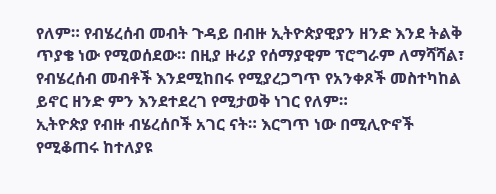የለም። የብሄረሰብ መብት ጉዳይ በብዙ ኢትዮጵያዊያን ዘንድ እንደ ትልቅ ጥያቄ ነው የሚወሰደው። በዚያ ዙሪያ የሰማያዊም ፕሮግራም ለማሻሻል፣ የብሄረሰብ መብቶች እንደሚከበሩ የሚያረጋግጥ የአንቀጾች መስተካከል ይኖር ዘንድ ምን እንደተደረገ የሚታወቅ ነገር የለም።
ኢትዮጵያ የብዙ ብሄረሰቦች አገር ናት። እርግጥ ነው በሚሊዮኖች የሚቆጠሩ ከተለያዩ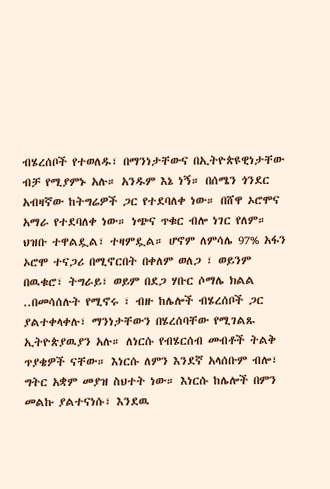ብሄረሰቦች የተወለዱ፣ በማንነታቸውና በኢትዮጵዩዊነታቸው ብቻ የሚያምኑ አሉ። አንዱም እኔ ነኝ። በሰሜን ጎንደር አብዛኛው ከትግሬዎች ጋር የተደባለቀ ነው። በሸዋ ኦሮሞና አማራ የተደባለቀ ነው። ነጭና ጥቁር ብሎ ነገር የለም። ህዝቡ ተዋልዷል፣ ተዛምዷል። ሆኖም ለምሳሌ 97% አፋን ኦሮሞ ተናጋሪ በሚኖርበት በቀለም ወለጋ ፣ ወይንም በዉቁሮ፣ ትግራይ፣ ወይም በደጋ ሃቡር ሶማሌ ክልል ..በመሳሰሉት የሚኖሩ ፣ ብዙ ከሌሎች ብሄረሰቦች ጋር ያልተቀላቀሉ፣ ማንነታቸውን በሄረሰባቸው የሚገልጹ ኢትዮጵያዉያን አሉ። ለነርሱ የብሄርሰብ መብቶች ትልቅ ጥያቄዎች ናቸው። እነርሱ ለምን እንደኛ አላሰቡም ብሎ፣ ግትር አቋም መያዝ ስህተት ነው። እነርሱ ከሌሎች በምን መልኩ ያልተናነሱ፣ እንደዉ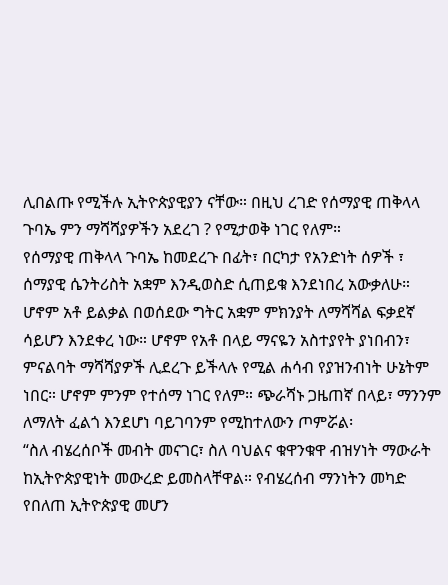ሊበልጡ የሚችሉ ኢትዮጵያዊያን ናቸው። በዚህ ረገድ የሰማያዊ ጠቅላላ ጉባኤ ምን ማሻሻያዎችን አደረገ ? የሚታወቅ ነገር የለም።
የሰማያዊ ጠቅላላ ጉባኤ ከመደረጉ በፊት፣ በርካታ የአንድነት ሰዎች ፣ ሰማያዊ ሴንትሪስት አቋም እንዲወስድ ሲጠይቁ እንደነበረ አውቃለሁ። ሆኖም አቶ ይልቃል በወሰደው ግትር አቋም ምክንያት ለማሻሻል ፍቃደኛ ሳይሆን እንደቀረ ነው። ሆኖም የአቶ በላይ ማናዬን አስተያየት ያነበብን፣ ምናልባት ማሻሻያዎች ሊደረጉ ይችላሉ የሚል ሐሳብ የያዝንብነት ሁኔትም ነበር። ሆኖም ምንም የተሰማ ነገር የለም። ጭራሻኑ ጋዜጠኛ በላይ፣ ማንንም ለማለት ፈልጎ እንደሆነ ባይገባንም የሚከተለውን ጦምሯል፡
“ስለ ብሄረሰቦች መብት መናገር፣ ስለ ባህልና ቁዋንቁዋ ብዝሃነት ማውራት ከኢትዮጵያዊነት መውረድ ይመስላቸዋል። የብሄረሰብ ማንነትን መካድ የበለጠ ኢትዮጵያዊ መሆን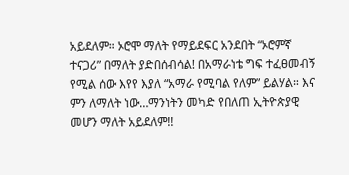አይደለም። ኦሮሞ ማለት የማይደፍር አንደበት “ኦሮምኛ ተናጋሪ” በማለት ያድበሰብሳል! በአማራነቴ ግፍ ተፈፀመብኝ የሚል ሰው እየየ እያለ “አማራ የሚባል የለም” ይልሃል። እና ምን ለማለት ነው…ማንነትን መካድ የበለጠ ኢትዮጵያዊ መሆን ማለት አይደለም!!